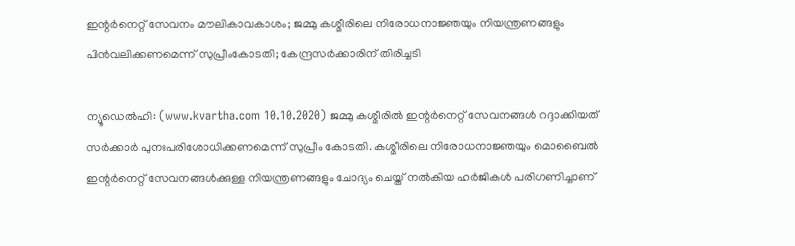ഇന്റര്‍നെറ്റ് സേവനം മൗലികാവകാശം; ജമ്മു കശ്മീരിലെ നിരോധനാജ്ഞയും നിയന്ത്രണങ്ങളും പിന്‍വലിക്കണമെന്ന് സുപ്രീംകോടതി; കേന്ദ്രസര്‍ക്കാരിന് തിരിച്ചടി

ന്യൂഡെല്‍ഹി: (www.kvartha.com 10.10.2020) ജമ്മു കശ്മീരില്‍ ഇന്റര്‍നെറ്റ് സേവനങ്ങള്‍ റദ്ദാക്കിയത് സര്‍ക്കാര്‍ പുനഃപരിശോധിക്കണമെന്ന് സുപ്രീം കോടതി. കശ്മീരിലെ നിരോധനാജ്ഞയും മൊബൈല്‍ ഇന്റര്‍നെറ്റ് സേവനങ്ങള്‍ക്കുള്ള നിയന്ത്രണങ്ങളും ചോദ്യം ചെയ്ത് നല്‍കിയ ഹര്‍ജികള്‍ പരിഗണിച്ചാണ്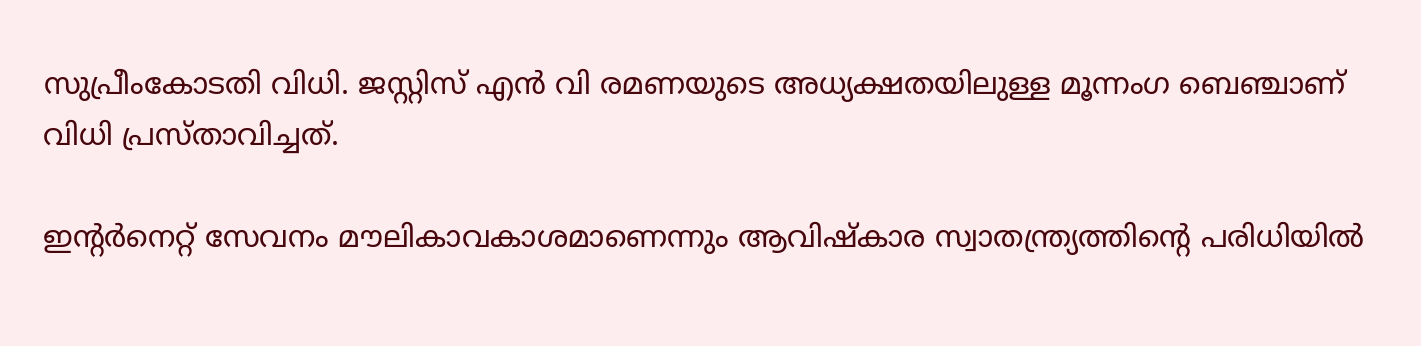സുപ്രീംകോടതി വിധി. ജസ്റ്റിസ് എന്‍ വി രമണയുടെ അധ്യക്ഷതയിലുള്ള മൂന്നംഗ ബെഞ്ചാണ് വിധി പ്രസ്താവിച്ചത്.

ഇന്റര്‍നെറ്റ് സേവനം മൗലികാവകാശമാണെന്നും ആവിഷ്‌കാര സ്വാതന്ത്ര്യത്തിന്റെ പരിധിയില്‍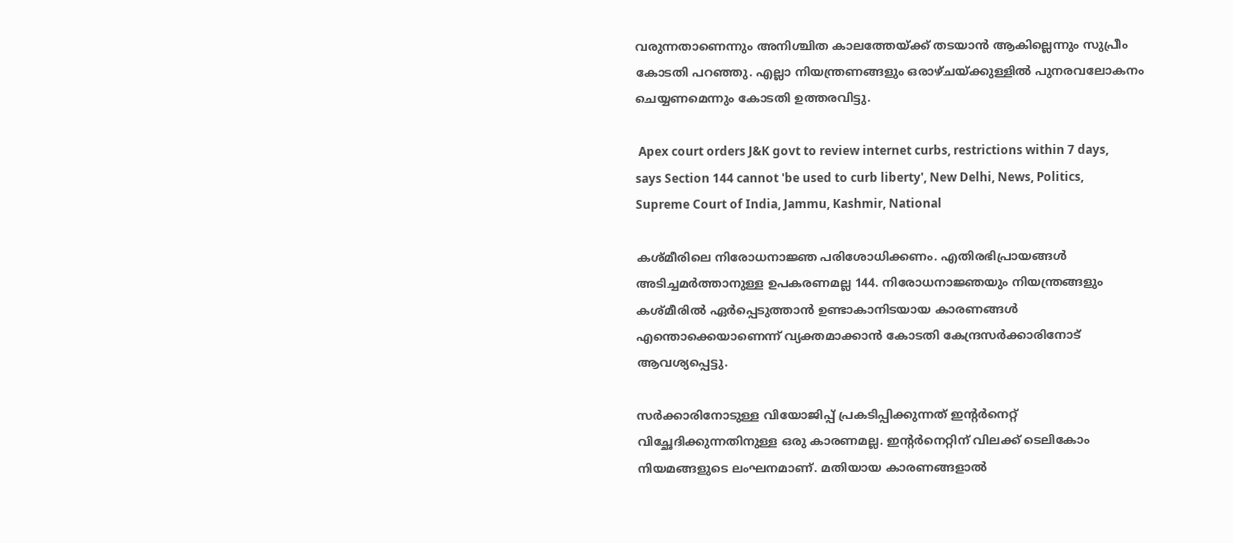വരുന്നതാണെന്നും അനിശ്ചിത കാലത്തേയ്ക്ക് തടയാന്‍ ആകില്ലെന്നും സുപ്രീം കോടതി പറഞ്ഞു. എല്ലാ നിയന്ത്രണങ്ങളും ഒരാഴ്ചയ്ക്കുള്ളില്‍ പുനരവലോകനം ചെയ്യണമെന്നും കോടതി ഉത്തരവിട്ടു.

 Apex court orders J&K govt to review internet curbs, restrictions within 7 days, says Section 144 cannot 'be used to curb liberty', New Delhi, News, Politics, Supreme Court of India, Jammu, Kashmir, National

കശ്മീരിലെ നിരോധനാജ്ഞ പരിശോധിക്കണം. എതിരഭിപ്രായങ്ങള്‍ അടിച്ചമര്‍ത്താനുള്ള ഉപകരണമല്ല 144. നിരോധനാജ്ഞയും നിയന്ത്രങ്ങളും കശ്മീരില്‍ ഏര്‍പ്പെടുത്താന്‍ ഉണ്ടാകാനിടയായ കാരണങ്ങള്‍ എന്തൊക്കെയാണെന്ന് വ്യക്തമാക്കാന്‍ കോടതി കേന്ദ്രസര്‍ക്കാരിനോട് ആവശ്യപ്പെട്ടു.

സര്‍ക്കാരിനോടുള്ള വിയോജിപ്പ് പ്രകടിപ്പിക്കുന്നത് ഇന്റര്‍നെറ്റ് വിച്ഛേദിക്കുന്നതിനുള്ള ഒരു കാരണമല്ല. ഇന്റര്‍നെറ്റിന് വിലക്ക് ടെലികോം നിയമങ്ങളുടെ ലംഘനമാണ്. മതിയായ കാരണങ്ങളാല്‍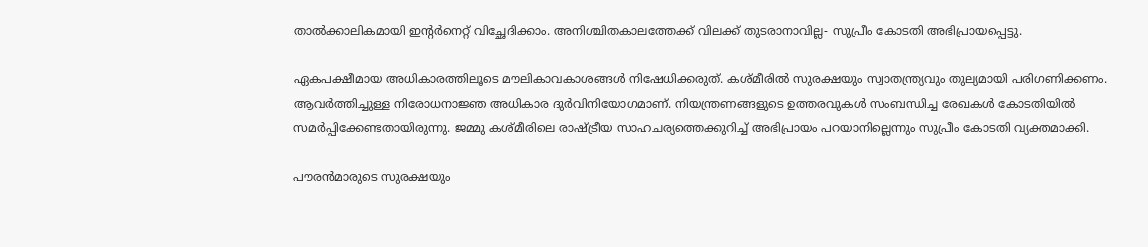താല്‍ക്കാലികമായി ഇന്റര്‍നെറ്റ് വിച്ഛേദിക്കാം. അനിശ്ചിതകാലത്തേക്ക് വിലക്ക് തുടരാനാവില്ല- സുപ്രീം കോടതി അഭിപ്രായപ്പെട്ടു.

ഏകപക്ഷീമായ അധികാരത്തിലൂടെ മൗലികാവകാശങ്ങള്‍ നിഷേധിക്കരുത്. കശ്മീരില്‍ സുരക്ഷയും സ്വാതന്ത്ര്യവും തുല്യമായി പരിഗണിക്കണം. ആവര്‍ത്തിച്ചുള്ള നിരോധനാജ്ഞ അധികാര ദുര്‍വിനിയോഗമാണ്. നിയന്ത്രണങ്ങളുടെ ഉത്തരവുകള്‍ സംബന്ധിച്ച രേഖകള്‍ കോടതിയില്‍ സമര്‍പ്പിക്കേണ്ടതായിരുന്നു. ജമ്മു കശ്മീരിലെ രാഷ്ട്രീയ സാഹചര്യത്തെക്കുറിച്ച് അഭിപ്രായം പറയാനില്ലെന്നും സുപ്രീം കോടതി വ്യക്തമാക്കി.

പൗരന്‍മാരുടെ സുരക്ഷയും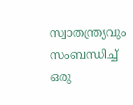സ്വാതന്ത്ര്യവും സംബന്ധിച്ച് ഒരു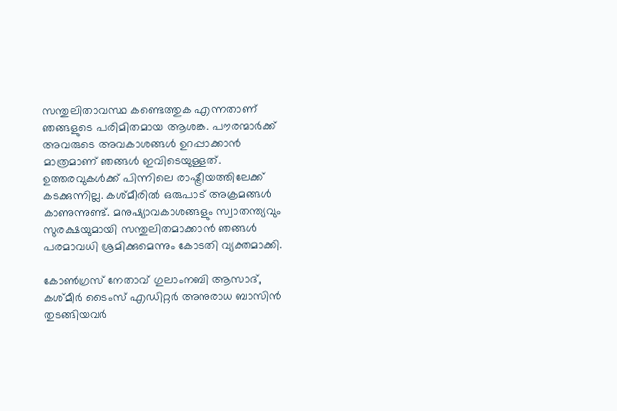സന്തുലിതാവസ്ഥ കണ്ടെത്തുക എന്നതാണ് ഞങ്ങളുടെ പരിമിതമായ ആശങ്ക. പൗരന്മാര്‍ക്ക് അവരുടെ അവകാശങ്ങള്‍ ഉറപ്പാക്കാന്‍ മാത്രമാണ് ഞങ്ങള്‍ ഇവിടെയുള്ളത്. ഉത്തരവുകള്‍ക്ക് പിന്നിലെ രാഷ്ട്രീയത്തിലേക്ക് കടക്കുന്നില്ല. കശ്മീരില്‍ ഒരുപാട് അക്രമങ്ങള്‍ കാണുന്നുണ്ട്. മനുഷ്യാവകാശങ്ങളും സ്വാതന്ത്യവും സുരക്ഷയുമായി സന്തുലിതമാക്കാന്‍ ഞങ്ങള്‍ പരമാവധി ശ്രമിക്കുമെന്നും കോടതി വ്യക്തമാക്കി.

കോണ്‍ഗ്രസ് നേതാവ് ഗുലാംനബി ആസാദ്, കശ്മീര്‍ ടൈംസ് എഡിറ്റര്‍ അനുരാധ ബാസിന്‍ തുടങ്ങിയവര്‍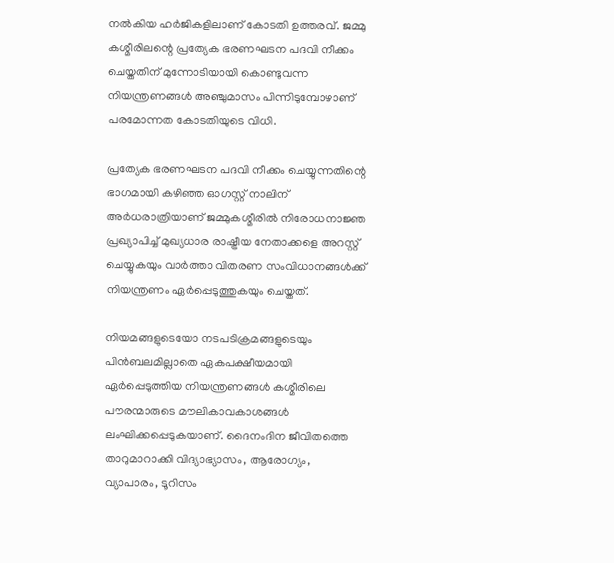നല്‍കിയ ഹര്‍ജികളിലാണ് കോടതി ഉത്തരവ്. ജമ്മു കശ്മീരിലന്റെ പ്രത്യേക ഭരണഘടന പദവി നീക്കം ചെയ്തതിന് മുന്നോടിയായി കൊണ്ടുവന്ന നിയന്ത്രണങ്ങള്‍ അഞ്ചുമാസം പിന്നിടുമ്പോഴാണ് പരമോന്നത കോടതിയുടെ വിധി.

പ്രത്യേക ഭരണഘടന പദവി നീക്കം ചെയ്യുന്നതിന്റെ ഭാഗമായി കഴിഞ്ഞ ഓഗസ്റ്റ് നാലിന് അര്‍ധരാത്രിയാണ് ജമ്മുകശ്മീരില്‍ നിരോധനാജ്ഞ പ്രഖ്യാപിച്ച് മുഖ്യധാര രാഷ്ട്രീയ നേതാക്കളെ അറസ്റ്റ് ചെയ്യുകയും വാര്‍ത്താ വിതരണ സംവിധാനങ്ങള്‍ക്ക് നിയന്ത്രണം ഏര്‍പ്പെടുത്തുകയും ചെയ്തത്.

നിയമങ്ങളുടെയോ നടപടിക്രമങ്ങളുടെയും പിന്‍ബലമില്ലാതെ ഏകപക്ഷീയമായി ഏര്‍പ്പെടുത്തിയ നിയന്ത്രണങ്ങള്‍ കശ്മീരിലെ പൗരന്മാരുടെ മൗലികാവകാശങ്ങള്‍ ലംഘിക്കപ്പെടുകയാണ്. ദൈനംദിന ജീവിതത്തെ താറുമാറാക്കി വിദ്യാഭ്യാസം, ആരോഗ്യം, വ്യാപാരം, ടൂറിസം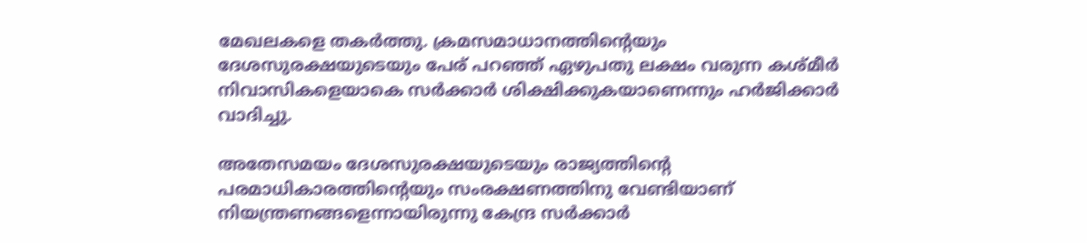മേഖലകളെ തകര്‍ത്തു. ക്രമസമാധാനത്തിന്റെയും ദേശസുരക്ഷയുടെയും പേര് പറഞ്ഞ് ഏഴുപതു ലക്ഷം വരുന്ന കശ്മീര്‍ നിവാസികളെയാകെ സര്‍ക്കാര്‍ ശിക്ഷിക്കുകയാണെന്നും ഹര്‍ജിക്കാര്‍ വാദിച്ചു.

അതേസമയം ദേശസുരക്ഷയുടെയും രാജ്യത്തിന്റെ പരമാധികാരത്തിന്റെയും സംരക്ഷണത്തിനു വേണ്ടിയാണ് നിയന്ത്രണങ്ങളെന്നായിരുന്നു കേന്ദ്ര സര്‍ക്കാര്‍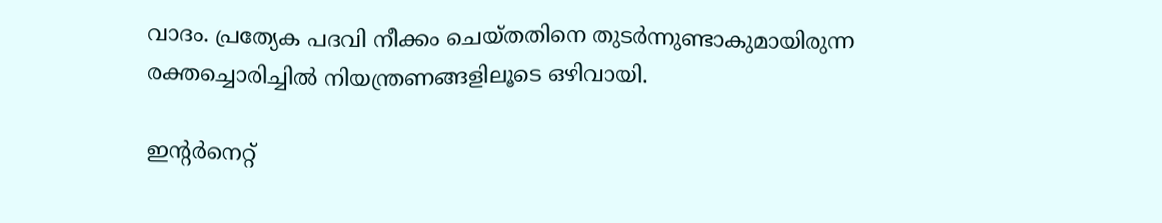വാദം. പ്രത്യേക പദവി നീക്കം ചെയ്തതിനെ തുടര്‍ന്നുണ്ടാകുമായിരുന്ന രക്തച്ചൊരിച്ചില്‍ നിയന്ത്രണങ്ങളിലൂടെ ഒഴിവായി.

ഇന്റര്‍നെറ്റ്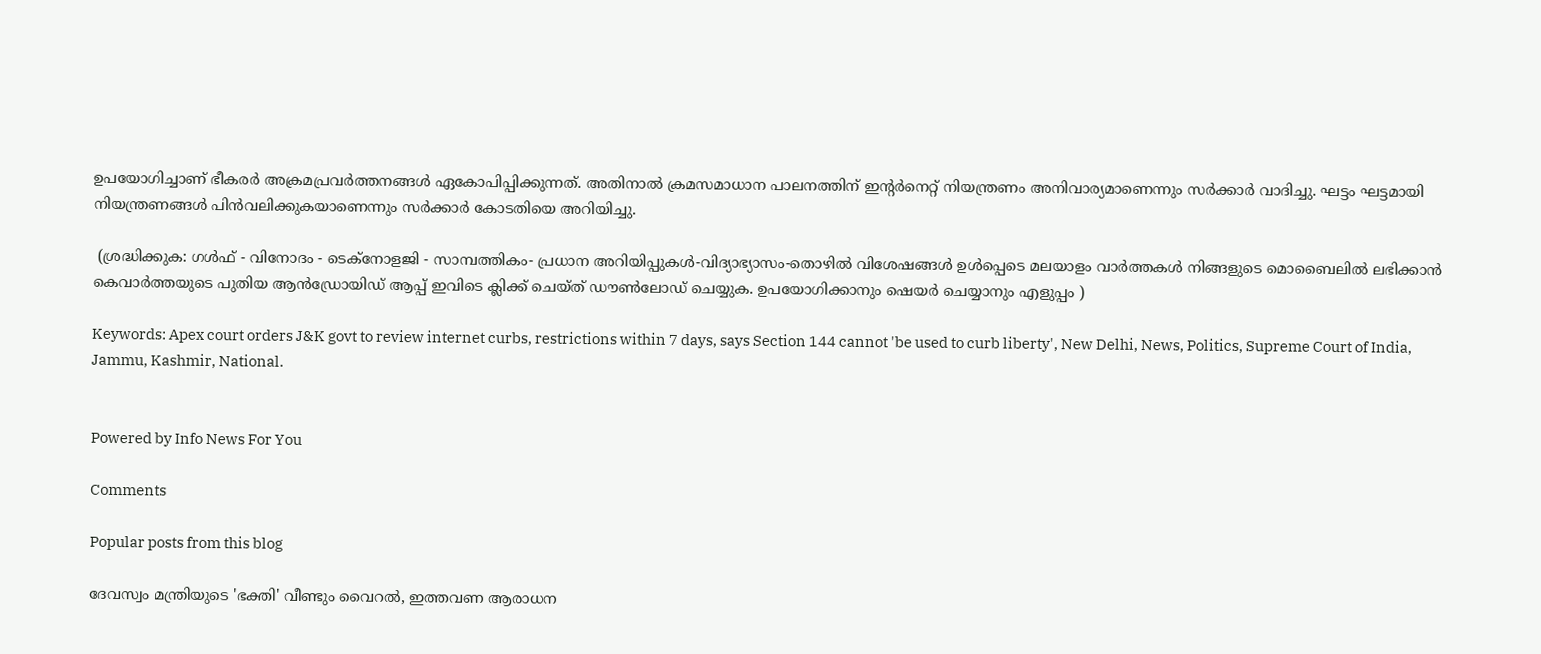ഉപയോഗിച്ചാണ് ഭീകരര്‍ അക്രമപ്രവര്‍ത്തനങ്ങള്‍ ഏകോപിപ്പിക്കുന്നത്. അതിനാല്‍ ക്രമസമാധാന പാലനത്തിന് ഇന്റര്‍നെറ്റ് നിയന്ത്രണം അനിവാര്യമാണെന്നും സര്‍ക്കാര്‍ വാദിച്ചു. ഘട്ടം ഘട്ടമായി നിയന്ത്രണങ്ങള്‍ പിന്‍വലിക്കുകയാണെന്നും സര്‍ക്കാര്‍ കോടതിയെ അറിയിച്ചു.

 (ശ്രദ്ധിക്കുക: ഗൾഫ് - വിനോദം - ടെക്നോളജി - സാമ്പത്തികം- പ്രധാന അറിയിപ്പുകൾ-വിദ്യാഭ്യാസം-തൊഴിൽ വിശേഷങ്ങൾ ഉൾപ്പെടെ മലയാളം വാർത്തകൾ നിങ്ങളുടെ മൊബൈലിൽ ലഭിക്കാൻ കെവാർത്തയുടെ പുതിയ ആൻഡ്രോയിഡ് ആപ്പ് ഇവിടെ ക്ലിക്ക് ചെയ്ത് ഡൗൺലോഡ് ചെയ്യുക. ഉപയോഗിക്കാനും ഷെയർ ചെയ്യാനും എളുപ്പം )

Keywords: Apex court orders J&K govt to review internet curbs, restrictions within 7 days, says Section 144 cannot 'be used to curb liberty', New Delhi, News, Politics, Supreme Court of India, Jammu, Kashmir, National.


Powered by Info News For You

Comments

Popular posts from this blog

ദേവസ്വം മന്ത്രിയുടെ 'ഭക്തി' വീണ്ടും വൈറല്‍, ഇത്തവണ ആരാധന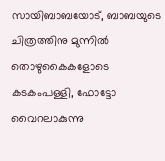സായിബാബയോട്, ബാബയുടെ ചിത്രത്തിനു മുന്നില്‍ തൊഴുകൈകളോടെ കടകംപള്ളി, ഫോട്ടോ വൈറലാകുന്നു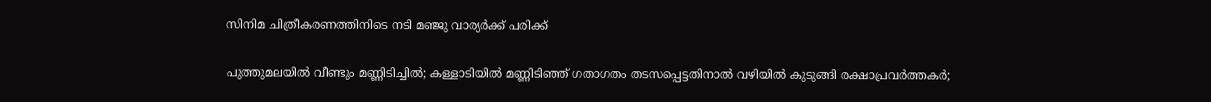സിനിമ ചിത്രീകരണത്തിനിടെ നടി മഞ്ജു വാര്യര്‍ക്ക് പരിക്ക്

പുത്തുമലയില്‍ വീണ്ടും മണ്ണിടിച്ചില്‍; കള്ളാടിയില്‍ മണ്ണിടിഞ്ഞ് ഗതാഗതം തടസപ്പെട്ടതിനാല്‍ വഴിയില്‍ കുടുങ്ങി രക്ഷാപ്രവര്‍ത്തകര്‍;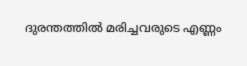ദുരന്തത്തില്‍ മരിച്ചവരുടെ എണ്ണം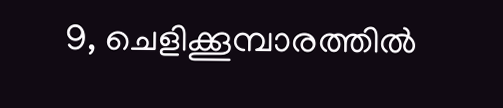9, ചെളിക്കൂമ്പാരത്തില്‍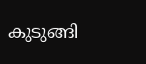കുടുങ്ങി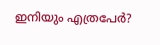ഇനിയും എത്രപേര്‍?